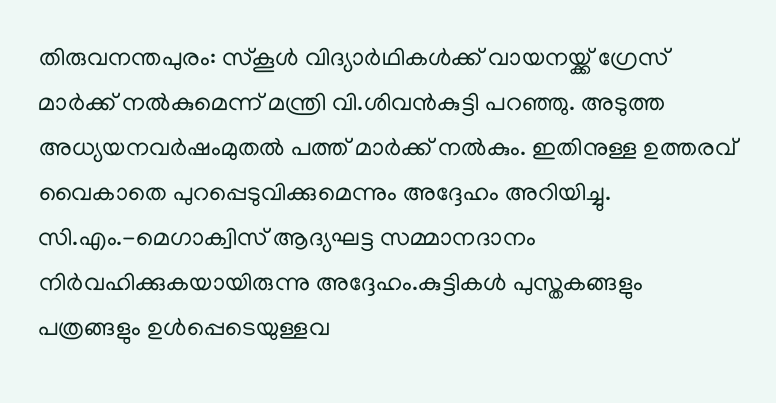തിരുവനന്തപുരം: സ്കൂൾ വിദ്യാർഥികൾക്ക് വായനയ്ക്ക് ഗ്രേസ് മാർക്ക് നൽകുമെന്ന് മന്ത്രി വി.ശിവൻകുട്ടി പറഞ്ഞു. അടുത്ത അധ്യയനവർഷംമുതൽ പത്ത് മാർക്ക് നൽകും. ഇതിനുള്ള ഉത്തരവ് വൈകാതെ പുറപ്പെടുവിക്കുമെന്നും അദ്ദേഹം അറിയിച്ചു. സി.എം.-മെഗാക്വിസ് ആദ്യഘട്ട സമ്മാനദാനം നിർവഹിക്കുകയായിരുന്നു അദ്ദേഹം.കുട്ടികൾ പുസ്തകങ്ങളും പത്രങ്ങളും ഉൾപ്പെടെയുള്ളവ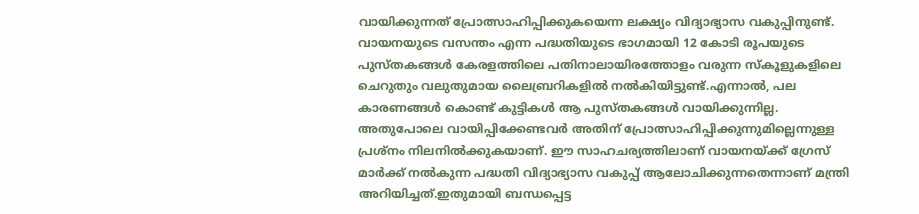വായിക്കുന്നത് പ്രോത്സാഹിപ്പിക്കുകയെന്ന ലക്ഷ്യം വിദ്യാഭ്യാസ വകുപ്പിനുണ്ട്. വായനയുടെ വസന്തം എന്ന പദ്ധതിയുടെ ഭാഗമായി 12 കോടി രൂപയുടെ പുസ്തകങ്ങൾ കേരളത്തിലെ പതിനാലായിരത്തോളം വരുന്ന സ്കൂളുകളിലെ ചെറുതും വലുതുമായ ലൈബ്രറികളിൽ നൽകിയിട്ടുണ്ട്.എന്നാൽ, പല കാരണങ്ങൾ കൊണ്ട് കുട്ടികൾ ആ പുസ്തകങ്ങൾ വായിക്കുന്നില്ല. അതുപോലെ വായിപ്പിക്കേണ്ടവർ അതിന് പ്രോത്സാഹിപ്പിക്കുന്നുമില്ലെന്നുള്ള പ്രശ്നം നിലനിൽക്കുകയാണ്. ഈ സാഹചര്യത്തിലാണ് വായനയ്ക്ക് ഗ്രേസ് മാർക്ക് നൽകുന്ന പദ്ധതി വിദ്യാഭ്യാസ വകുപ്പ് ആലോചിക്കുന്നതെന്നാണ് മന്ത്രി അറിയിച്ചത്.ഇതുമായി ബന്ധപ്പെട്ട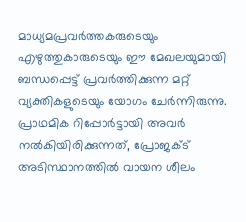മാധ്യമപ്രവർത്തകരുടെയും എഴുത്തുകാരുടെയും ഈ മേഖലയുമായി ബന്ധപ്പെട്ട് പ്രവർത്തിക്കുന്ന മറ്റ് വ്യക്തികളുടെയും യോഗം ചേർന്നിരുന്നു. പ്രാഥമിക റിപ്പോർട്ടായി അവർ നൽകിയിരിക്കുന്നത്, പ്രോജക്ട് അടിസ്ഥാനത്തിൽ വായന ശീലം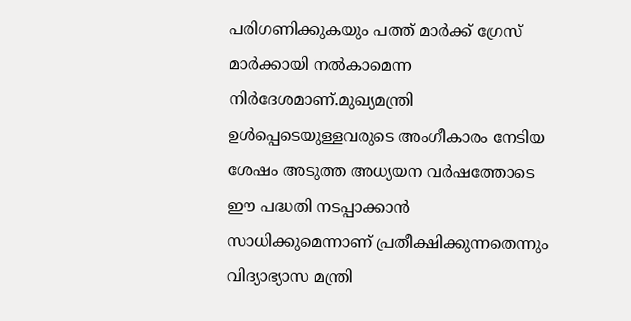പരിഗണിക്കുകയും പത്ത് മാർക്ക് ഗ്രേസ് മാർക്കായി നൽകാമെന്ന നിർദേശമാണ്.മുഖ്യമന്ത്രി ഉൾപ്പെടെയുള്ളവരുടെ അംഗീകാരം നേടിയ ശേഷം അടുത്ത അധ്യയന വർഷത്തോടെ ഈ പദ്ധതി നടപ്പാക്കാൻ സാധിക്കുമെന്നാണ് പ്രതീക്ഷിക്കുന്നതെന്നും വിദ്യാഭ്യാസ മന്ത്രി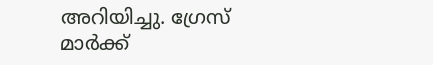അറിയിച്ചു. ഗ്രേസ് മാർക്ക്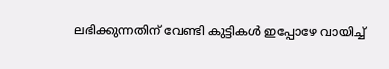ലഭിക്കുന്നതിന് വേണ്ടി കുട്ടികൾ ഇപ്പോഴേ വായിച്ച്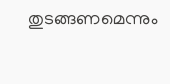തുടങ്ങണമെന്നും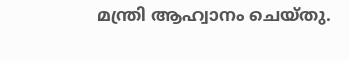മന്ത്രി ആഹ്വാനം ചെയ്തു.